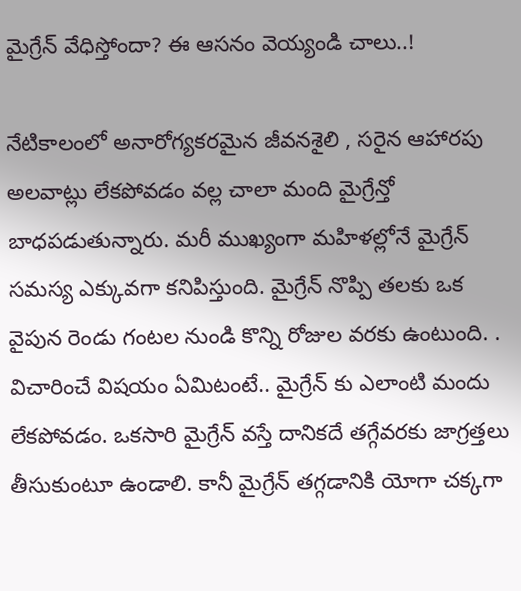మైగ్రేన్ వేధిస్తోందా? ఈ ఆసనం వెయ్యండి చాలు..!

నేటికాలంలో అనారోగ్యకరమైన జీవనశైలి , సరైన ఆహారపు అలవాట్లు లేకపోవడం వల్ల చాలా మంది మైగ్రేన్తో బాధపడుతున్నారు. మరీ ముఖ్యంగా మహిళల్లోనే మైగ్రేన్ సమస్య ఎక్కువగా కనిపిస్తుంది. మైగ్రేన్ నొప్పి తలకు ఒక వైపున రెండు గంటల నుండి కొన్ని రోజుల వరకు ఉంటుంది. . విచారించే విషయం ఏమిటంటే.. మైగ్రేన్ కు ఎలాంటి మందు లేకపోవడం. ఒకసారి మైగ్రేన్ వస్తే దానికదే తగ్గేవరకు జాగ్రత్తలు తీసుకుంటూ ఉండాలి. కానీ మైగ్రేన్ తగ్గడానికి యోగా చక్కగా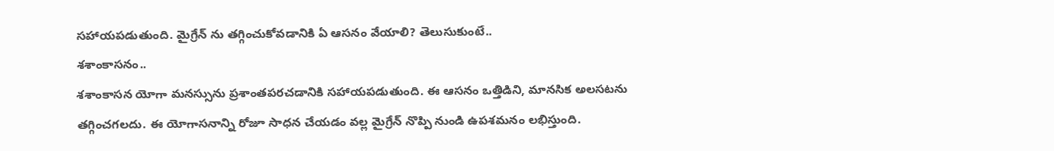సహాయపడుతుంది. మైగ్రేన్ ను తగ్గించుకోవడానికి ఏ ఆసనం వేయాలి? తెలుసుకుంటే..
శశాంకాసనం..
శశాంకాసన యోగా మనస్సును ప్రశాంతపరచడానికి సహాయపడుతుంది. ఈ ఆసనం ఒత్తిడిని, మానసిక అలసటను తగ్గించగలదు. ఈ యోగాసనాన్ని రోజూ సాధన చేయడం వల్ల మైగ్రేన్ నొప్పి నుండి ఉపశమనం లభిస్తుంది.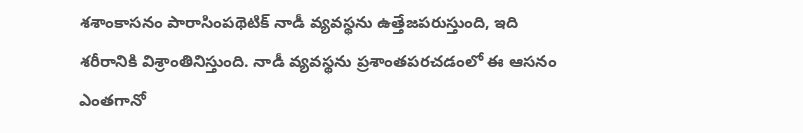శశాంకాసనం పారాసింపథెటిక్ నాడీ వ్యవస్థను ఉత్తేజపరుస్తుంది, ఇది శరీరానికి విశ్రాంతినిస్తుంది. నాడీ వ్యవస్థను ప్రశాంతపరచడంలో ఈ ఆసనం ఎంతగానో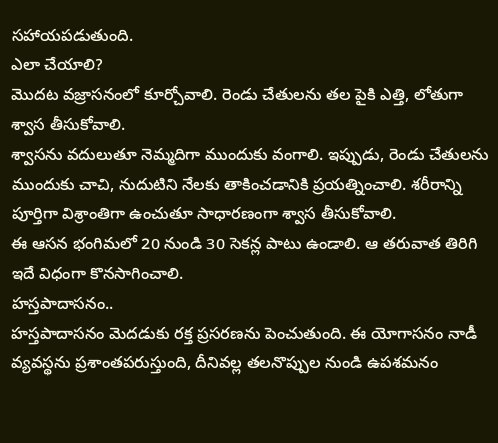సహాయపడుతుంది.
ఎలా చేయాలి?
మొదట వజ్రాసనంలో కూర్చోవాలి. రెండు చేతులను తల పైకి ఎత్తి, లోతుగా శ్వాస తీసుకోవాలి.
శ్వాసను వదులుతూ నెమ్మదిగా ముందుకు వంగాలి. ఇప్పుడు, రెండు చేతులను ముందుకు చాచి, నుదుటిని నేలకు తాకించడానికి ప్రయత్నించాలి. శరీరాన్ని పూర్తిగా విశ్రాంతిగా ఉంచుతూ సాధారణంగా శ్వాస తీసుకోవాలి.
ఈ ఆసన భంగిమలో 20 నుండి 30 సెకన్ల పాటు ఉండాలి. ఆ తరువాత తిరిగి ఇదే విధంగా కొనసాగించాలి.
హస్తపాదాసనం..
హస్తపాదాసనం మెదడుకు రక్త ప్రసరణను పెంచుతుంది. ఈ యోగాసనం నాడీ వ్యవస్థను ప్రశాంతపరుస్తుంది, దీనివల్ల తలనొప్పుల నుండి ఉపశమనం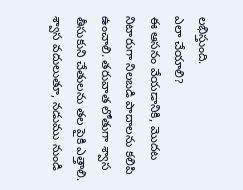లభిస్తుంది.
ఎలా చేయాలి?
ఈ ఆసనం వేయడానికి, మొదట నిటారుగా నిలబడి పాదాలను కలిపి ఉంచాలి. తరువాత లోతుగా శ్వాస తీసుకుని చేతులను తల పైకి ఎత్తాలి. శ్వాస వదులుతూ, నడుము నుండి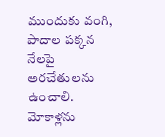ముందుకు వంగి, పాదాల పక్కన నేలపై అరచేతులను ఉంచాలి. మోకాళ్లను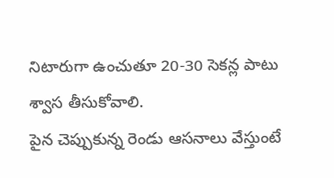నిటారుగా ఉంచుతూ 20-30 సెకన్ల పాటు శ్వాస తీసుకోవాలి.
పైన చెప్పుకున్న రెండు ఆసనాలు వేస్తుంటే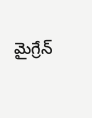మైగ్రేన్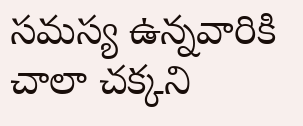సమస్య ఉన్నవారికి చాలా చక్కని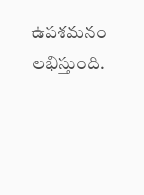ఉపశమనం లభిస్తుంది.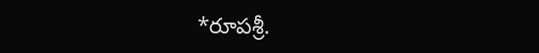*రూపశ్రీ.